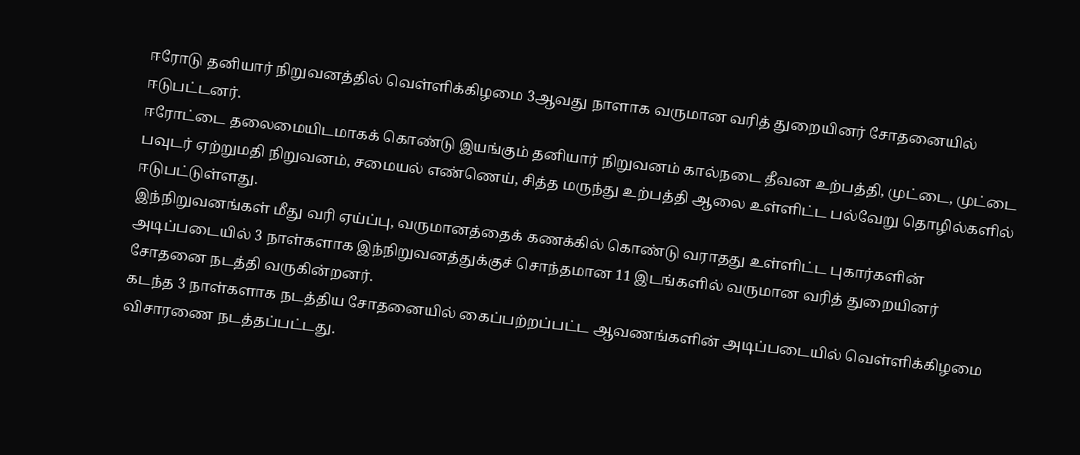ஈரோடு தனியார் நிறுவனத்தில் வெள்ளிக்கிழமை 3ஆவது நாளாக வருமான வரித் துறையினர் சோதனையில் ஈடுபட்டனர்.
ஈரோட்டை தலைமையிடமாகக் கொண்டு இயங்கும் தனியார் நிறுவனம் கால்நடை தீவன உற்பத்தி, முட்டை, முட்டை பவுடர் ஏற்றுமதி நிறுவனம், சமையல் எண்ணெய், சித்த மருந்து உற்பத்தி ஆலை உள்ளிட்ட பல்வேறு தொழில்களில் ஈடுபட்டுள்ளது.
இந்நிறுவனங்கள் மீது வரி ஏய்ப்பு, வருமானத்தைக் கணக்கில் கொண்டு வராதது உள்ளிட்ட புகார்களின் அடிப்படையில் 3 நாள்களாக இந்நிறுவனத்துக்குச் சொந்தமான 11 இடங்களில் வருமான வரித் துறையினர் சோதனை நடத்தி வருகின்றனர்.
கடந்த 3 நாள்களாக நடத்திய சோதனையில் கைப்பற்றப்பட்ட ஆவணங்களின் அடிப்படையில் வெள்ளிக்கிழமை விசாரணை நடத்தப்பட்டது.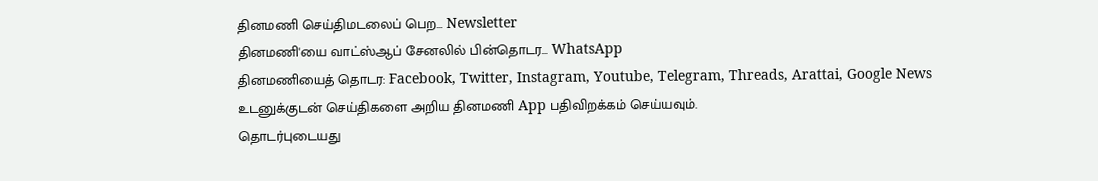தினமணி செய்திமடலைப் பெற... Newsletter
தினமணி'யை வாட்ஸ்ஆப் சேனலில் பின்தொடர... WhatsApp
தினமணியைத் தொடர: Facebook, Twitter, Instagram, Youtube, Telegram, Threads, Arattai, Google News
உடனுக்குடன் செய்திகளை அறிய தினமணி App பதிவிறக்கம் செய்யவும்.
தொடர்புடையது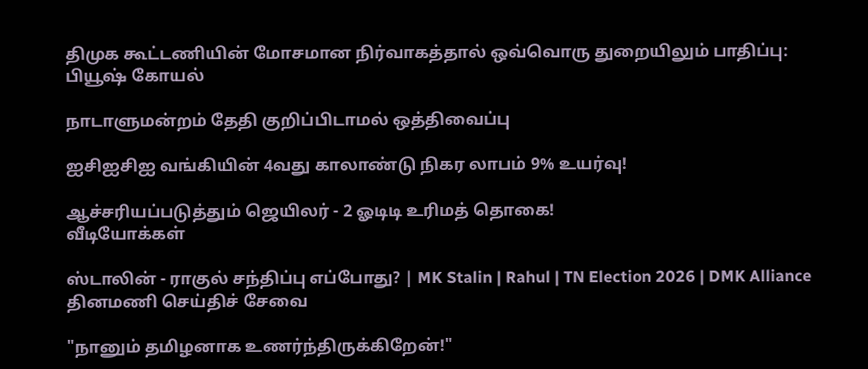திமுக கூட்டணியின் மோசமான நிர்வாகத்தால் ஒவ்வொரு துறையிலும் பாதிப்பு: பியூஷ் கோயல்

நாடாளுமன்றம் தேதி குறிப்பிடாமல் ஒத்திவைப்பு

ஐசிஐசிஐ வங்கியின் 4வது காலாண்டு நிகர லாபம் 9% உயர்வு!

ஆச்சரியப்படுத்தும் ஜெயிலர் - 2 ஓடிடி உரிமத் தொகை!
வீடியோக்கள்

ஸ்டாலின் - ராகுல் சந்திப்பு எப்போது? | MK Stalin | Rahul | TN Election 2026 | DMK Alliance
தினமணி செய்திச் சேவை

"நானும் தமிழனாக உணர்ந்திருக்கிறேன்!"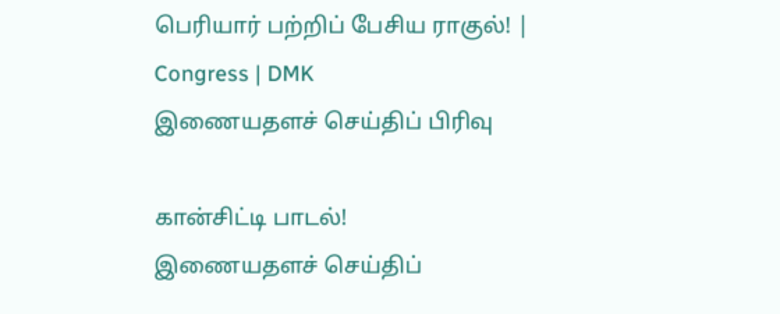பெரியார் பற்றிப் பேசிய ராகுல்! | Congress | DMK
இணையதளச் செய்திப் பிரிவு

கான்சிட்டி பாடல்!
இணையதளச் செய்திப்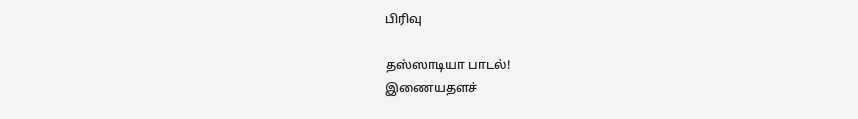பிரிவு

தஸ்ஸாடியா பாடல்!
இணையதளச்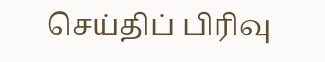செய்திப் பிரிவு